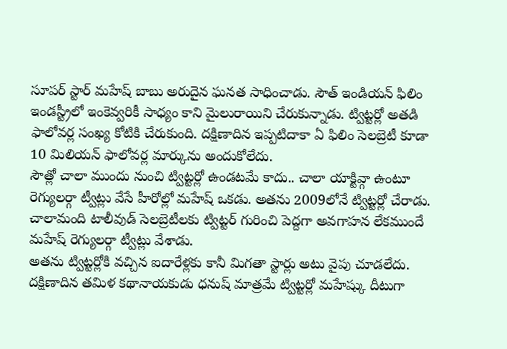సూపర్ స్టార్ మహేష్ బాబు అరుదైన ఘనత సాధించాడు. సౌత్ ఇండియన్ ఫిలిం ఇండస్ట్రీలో ఇంకెవ్వరికీ సాధ్యం కాని మైలురాయిని చేరుకున్నాడు. ట్విట్టర్లో అతడి ఫాలోవర్ల సంఖ్య కోటికి చేరుకుంది. దక్షిణాదిన ఇప్పటిదాకా ఏ ఫిలిం సెలబ్రెటీ కూడా 10 మిలియన్ ఫాలోవర్ల మార్కును అందుకోలేదు.
సౌత్లో చాలా ముందు నుంచి ట్విట్టర్లో ఉండటమే కాదు.. చాలా యాక్టివ్గా ఉంటూ రెగ్యులర్గా ట్వీట్లు వేసే హీరోల్లో మహేష్ ఒకడు. అతను 2009లోనే ట్విట్టర్లో చేరాడు. చాలామంది టాలీవుడ్ సెలబ్రెటీలకు ట్విట్టర్ గురించి పెద్దగా అవగాహన లేకముందే మహేష్ రెగ్యులర్గా ట్వీట్లు వేశాడు.
అతను ట్విట్టర్లోకి వచ్చిన ఐదారేళ్లకు కానీ మిగతా స్టార్లు అటు వైపు చూడలేదు. దక్షిణాదిన తమిళ కథానాయకుడు ధనుష్ మాత్రమే ట్విట్టర్లో మహేష్కు దీటుగా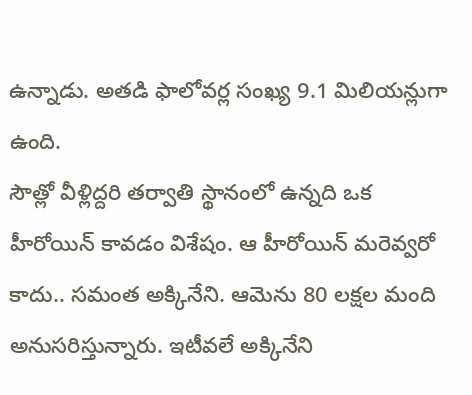ఉన్నాడు. అతడి ఫాలోవర్ల సంఖ్య 9.1 మిలియన్లుగా ఉంది.
సౌత్లో వీళ్లిద్దరి తర్వాతి స్థానంలో ఉన్నది ఒక హీరోయిన్ కావడం విశేషం. ఆ హీరోయిన్ మరెవ్వరో కాదు.. సమంత అక్కినేని. ఆమెను 80 లక్షల మంది అనుసరిస్తున్నారు. ఇటీవలే అక్కినేని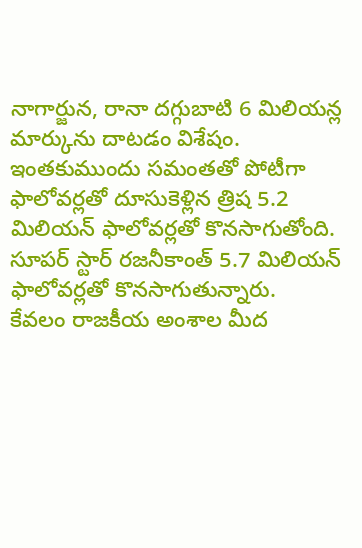నాగార్జున, రానా దగ్గుబాటి 6 మిలియన్ల మార్కును దాటడం విశేషం. ఇంతకుముందు సమంతతో పోటీగా ఫాలోవర్లతో దూసుకెళ్లిన త్రిష 5.2 మిలియన్ ఫాలోవర్లతో కొనసాగుతోంది. సూపర్ స్టార్ రజనీకాంత్ 5.7 మిలియన్ ఫాలోవర్లతో కొనసాగుతున్నారు.
కేవలం రాజకీయ అంశాల మీద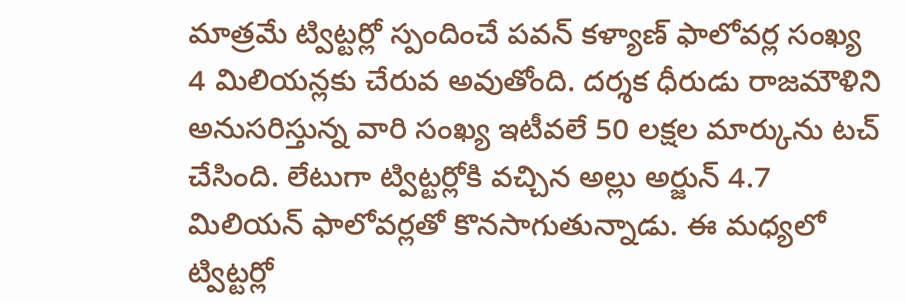మాత్రమే ట్విట్టర్లో స్పందించే పవన్ కళ్యాణ్ ఫాలోవర్ల సంఖ్య 4 మిలియన్లకు చేరువ అవుతోంది. దర్శక ధీరుడు రాజమౌళిని అనుసరిస్తున్న వారి సంఖ్య ఇటీవలే 50 లక్షల మార్కును టచ్ చేసింది. లేటుగా ట్విట్టర్లోకి వచ్చిన అల్లు అర్జున్ 4.7 మిలియన్ ఫాలోవర్లతో కొనసాగుతున్నాడు. ఈ మధ్యలో ట్విట్టర్లో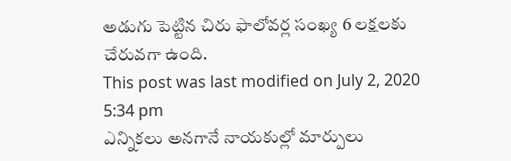అడుగు పెట్టిన చిరు ఫాలోవర్ల సంఖ్య 6 లక్షలకు చేరువగా ఉంది.
This post was last modified on July 2, 2020 5:34 pm
ఎన్నికలు అనగానే నాయకుల్లో మార్పులు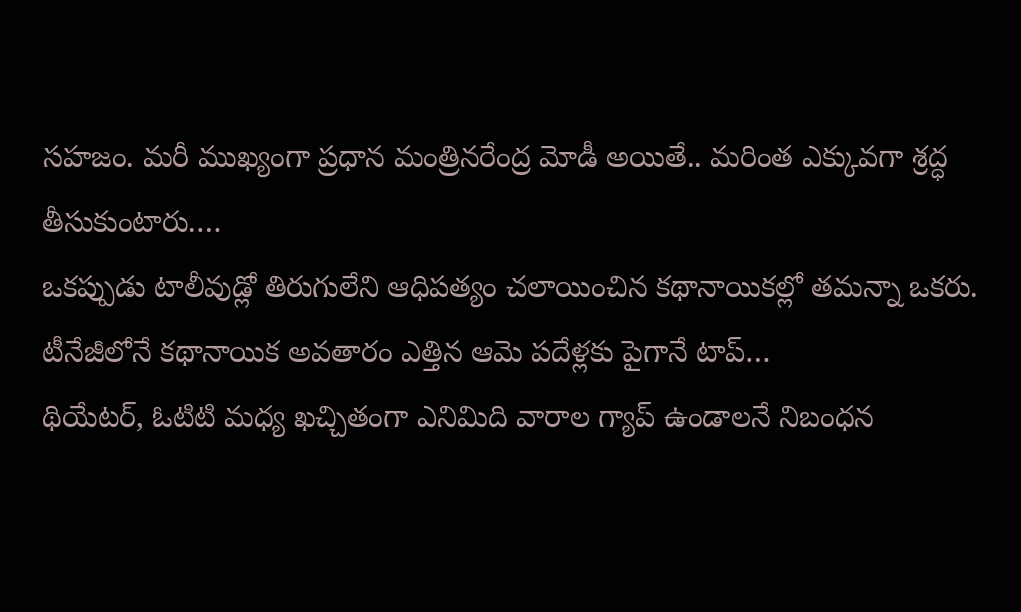సహజం. మరీ ముఖ్యంగా ప్రధాన మంత్రినరేంద్ర మోడీ అయితే.. మరింత ఎక్కువగా శ్రద్ధ తీసుకుంటారు.…
ఒకప్పుడు టాలీవుడ్లో తిరుగులేని ఆధిపత్యం చలాయించిన కథానాయికల్లో తమన్నా ఒకరు. టీనేజీలోనే కథానాయిక అవతారం ఎత్తిన ఆమె పదేళ్లకు పైగానే టాప్…
థియేటర్, ఓటిటి మధ్య ఖచ్చితంగా ఎనిమిది వారాల గ్యాప్ ఉండాలనే నిబంధన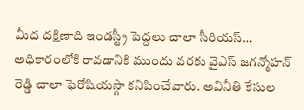మీద దక్షిణాది ఇండస్ట్రీ పెద్దలు చాలా సీరియస్…
అధికారంలోకి రావడానికి ముందు వరకు వైఎస్ జగన్మోహన్ రెడ్డి చాలా ఫెరోషియస్గా కనిపించేవారు. అవినీతి కేసుల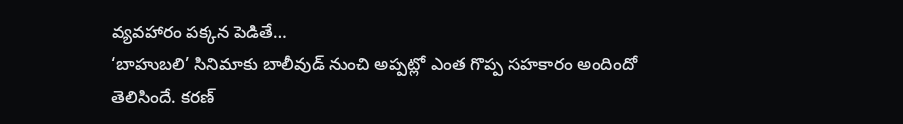వ్యవహారం పక్కన పెడితే…
‘బాహుబలి’ సినిమాకు బాలీవుడ్ నుంచి అప్పట్లో ఎంత గొప్ప సహకారం అందిందో తెలిసిందే. కరణ్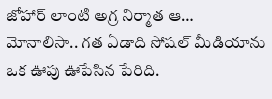జోహార్ లాంటి అగ్ర నిర్మాత ఆ…
మోనాలిసా.. గత ఏడాది సోషల్ మీడియాను ఒక ఊపు ఊపేసిన పేరిది.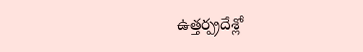ఉత్తర్ప్రదేశ్లో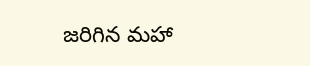జరిగిన మహా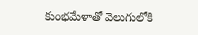కుంభమేళాతో వెలుగులోకి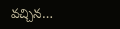వచ్చిన…